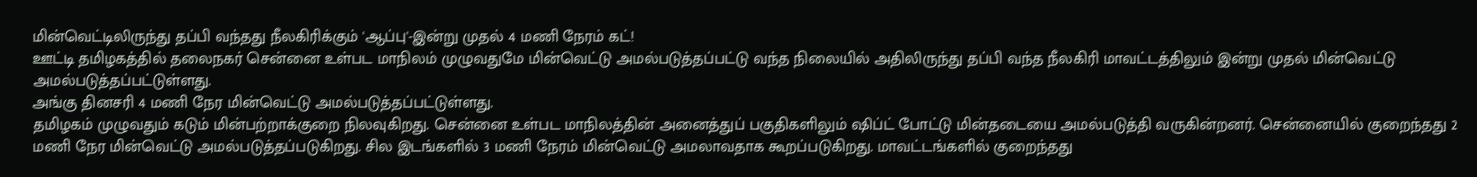மின்வெட்டிலிருந்து தப்பி வந்தது நீலகிரிக்கும் 'ஆப்பு'-இன்று முதல் 4 மணி நேரம் கட்!
ஊட்டி தமிழகத்தில் தலைநகர் சென்னை உள்பட மாநிலம் முழுவதுமே மின்வெட்டு அமல்படுத்தப்பட்டு வந்த நிலையில் அதிலிருந்து தப்பி வந்த நீலகிரி மாவட்டத்திலும் இன்று முதல் மின்வெட்டு அமல்படுத்தப்பட்டுள்ளது.
அங்கு தினசரி 4 மணி நேர மின்வெட்டு அமல்படுத்தப்பட்டுள்ளது.
தமிழகம் முழுவதும் கடும் மின்பற்றாக்குறை நிலவுகிறது. சென்னை உள்பட மாநிலத்தின் அனைத்துப் பகுதிகளிலும் ஷிப்ட் போட்டு மின்தடையை அமல்படுத்தி வருகின்றனர். சென்னையில் குறைந்தது 2 மணி நேர மின்வெட்டு அமல்படுத்தப்படுகிறது. சில இடங்களில் 3 மணி நேரம் மின்வெட்டு அமலாவதாக கூறப்படுகிறது. மாவட்டங்களில் குறைந்தது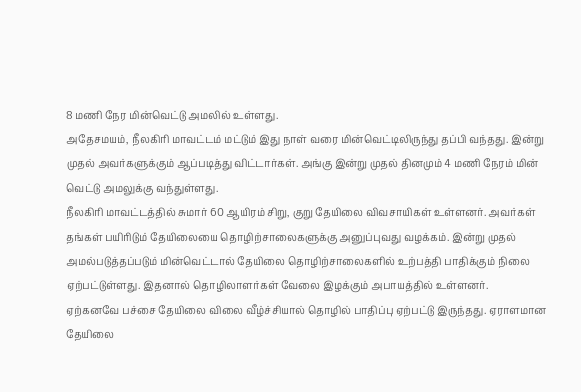8 மணி நேர மின்வெட்டு அமலில் உள்ளது.
அதேசமயம், நீலகிரி மாவட்டம் மட்டும் இது நாள் வரை மின்வெட்டிலிருந்து தப்பி வந்தது. இன்று முதல் அவர்களுக்கும் ஆப்படித்து விட்டார்கள். அங்கு இன்று முதல் தினமும் 4 மணி நேரம் மின் வெட்டு அமலுக்கு வந்துள்ளது.
நீலகிரி மாவட்டத்தில் சுமார் 60 ஆயிரம் சிறு, குறு தேயிலை விவசாயிகள் உள்ளனர். அவர்கள் தங்கள் பயிரிடும் தேயிலையை தொழிற்சாலைகளுக்கு அனுப்புவது வழக்கம். இன்று முதல் அமல்படுத்தப்படும் மின்வெட்டால் தேயிலை தொழிற்சாலைகளில் உற்பத்தி பாதிக்கும் நிலை ஏற்பட்டுள்ளது. இதனால் தொழிலாளர்கள் வேலை இழக்கும் அபாயத்தில் உள்ளனர்.
ஏற்கனவே பச்சை தேயிலை விலை வீழ்ச்சியால் தொழில் பாதிப்பு ஏற்பட்டு இருந்தது. ஏராளமான தேயிலை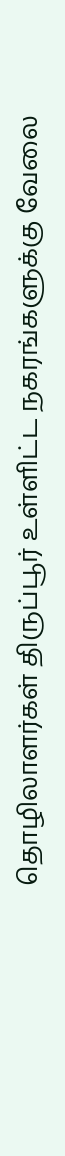தொழிலாளர்கள் திருப்பூர் உள்ளிட்ட நகரங்களுக்கு வேலை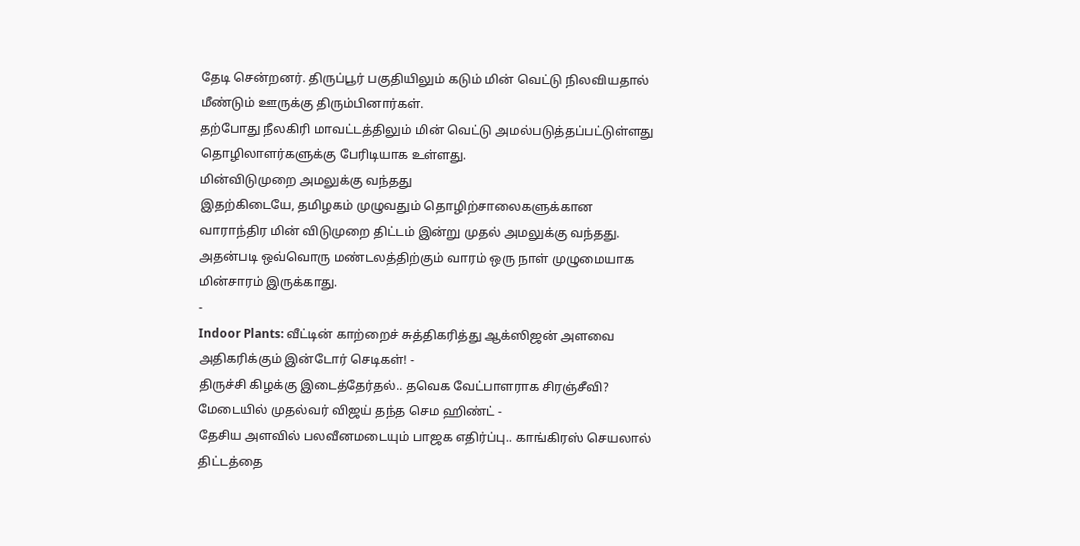தேடி சென்றனர். திருப்பூர் பகுதியிலும் கடும் மின் வெட்டு நிலவியதால் மீண்டும் ஊருக்கு திரும்பினார்கள்.
தற்போது நீலகிரி மாவட்டத்திலும் மின் வெட்டு அமல்படுத்தப்பட்டுள்ளது தொழிலாளர்களுக்கு பேரிடியாக உள்ளது.
மின்விடுமுறை அமலுக்கு வந்தது
இதற்கிடையே, தமிழகம் முழுவதும் தொழிற்சாலைகளுக்கான வாராந்திர மின் விடுமுறை திட்டம் இன்று முதல் அமலுக்கு வந்தது. அதன்படி ஒவ்வொரு மண்டலத்திற்கும் வாரம் ஒரு நாள் முழுமையாக மின்சாரம் இருக்காது.
-
Indoor Plants: வீட்டின் காற்றைச் சுத்திகரித்து ஆக்ஸிஜன் அளவை அதிகரிக்கும் இன்டோர் செடிகள்! -
திருச்சி கிழக்கு இடைத்தேர்தல்.. தவெக வேட்பாளராக சிரஞ்சீவி? மேடையில் முதல்வர் விஜய் தந்த செம ஹிண்ட் -
தேசிய அளவில் பலவீனமடையும் பாஜக எதிர்ப்பு.. காங்கிரஸ் செயலால் திட்டத்தை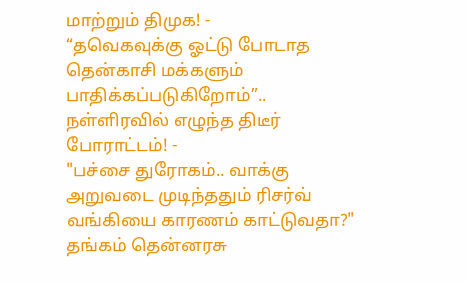மாற்றும் திமுக! -
“தவெகவுக்கு ஓட்டு போடாத தென்காசி மக்களும் பாதிக்கப்படுகிறோம்”.. நள்ளிரவில் எழுந்த திடீர் போராட்டம்! -
"பச்சை துரோகம்.. வாக்கு அறுவடை முடிந்ததும் ரிசர்வ் வங்கியை காரணம் காட்டுவதா?" தங்கம் தென்னரசு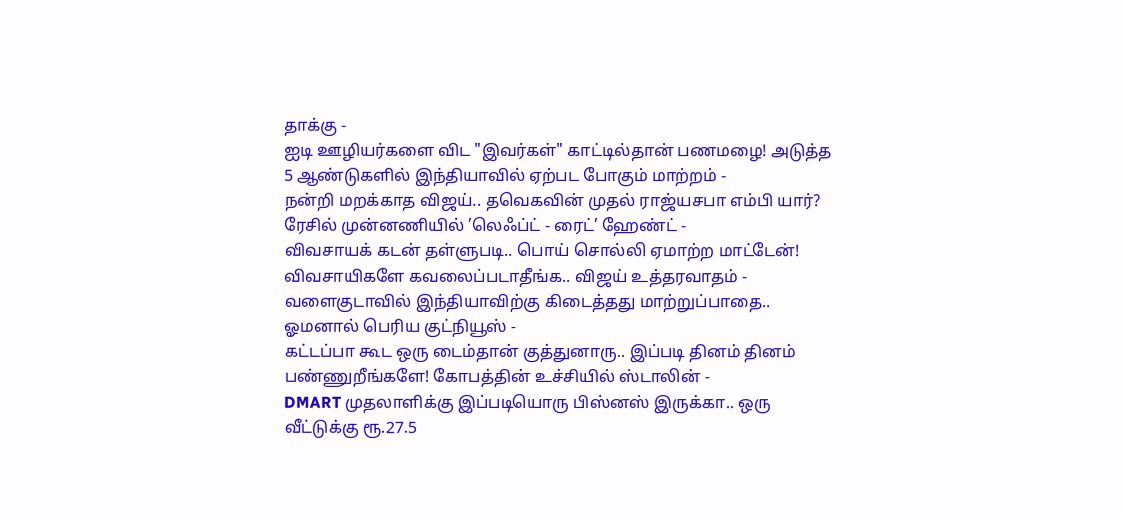தாக்கு -
ஐடி ஊழியர்களை விட "இவர்கள்" காட்டில்தான் பணமழை! அடுத்த 5 ஆண்டுகளில் இந்தியாவில் ஏற்பட போகும் மாற்றம் -
நன்றி மறக்காத விஜய்.. தவெகவின் முதல் ராஜ்யசபா எம்பி யார்? ரேசில் முன்னணியில் ’லெஃப்ட் - ரைட்’ ஹேண்ட் -
விவசாயக் கடன் தள்ளுபடி.. பொய் சொல்லி ஏமாற்ற மாட்டேன்! விவசாயிகளே கவலைப்படாதீங்க.. விஜய் உத்தரவாதம் -
வளைகுடாவில் இந்தியாவிற்கு கிடைத்தது மாற்றுப்பாதை.. ஓமனால் பெரிய குட்நியூஸ் -
கட்டப்பா கூட ஒரு டைம்தான் குத்துனாரு.. இப்படி தினம் தினம் பண்ணுறீங்களே! கோபத்தின் உச்சியில் ஸ்டாலின் -
DMART முதலாளிக்கு இப்படியொரு பிஸ்னஸ் இருக்கா.. ஒரு வீட்டுக்கு ரூ.27.5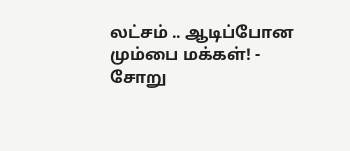லட்சம் .. ஆடிப்போன மும்பை மக்கள்! -
சோறு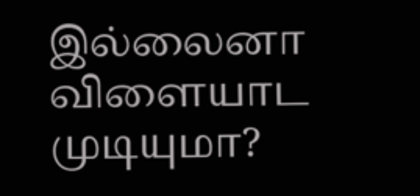இல்லைனா விளையாட முடியுமா?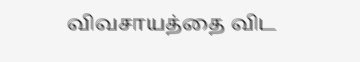விவசாயத்தை விட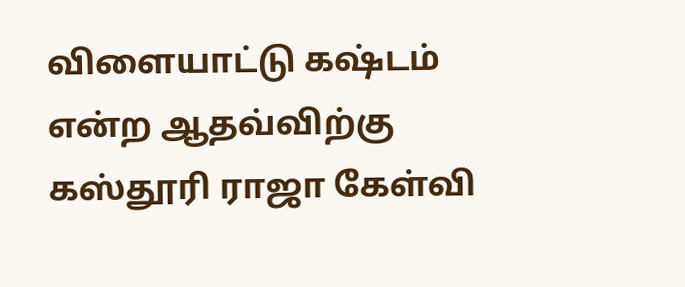விளையாட்டு கஷ்டம் என்ற ஆதவ்விற்கு கஸ்தூரி ராஜா கேள்வி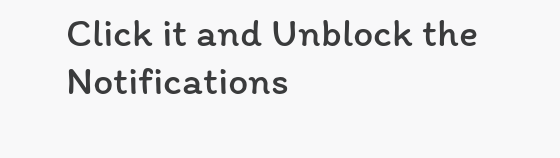Click it and Unblock the Notifications